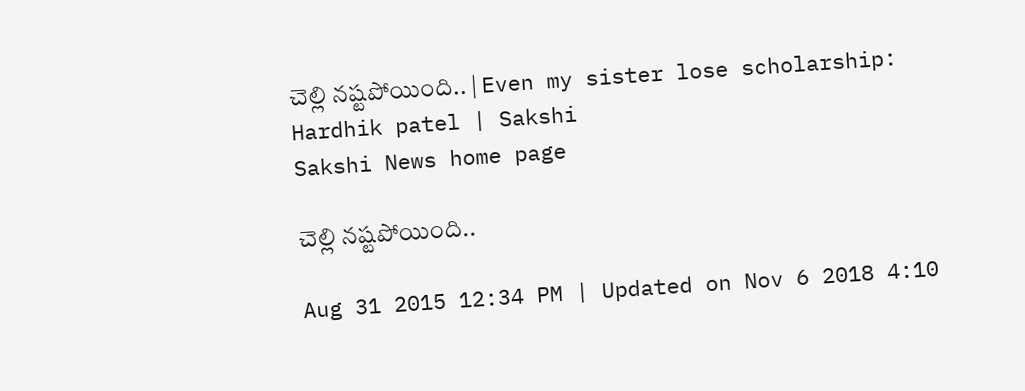చెల్లి నష్టపోయింది.. | Even my sister lose scholarship: Hardhik patel | Sakshi
Sakshi News home page

చెల్లి నష్టపోయింది..

Aug 31 2015 12:34 PM | Updated on Nov 6 2018 4:10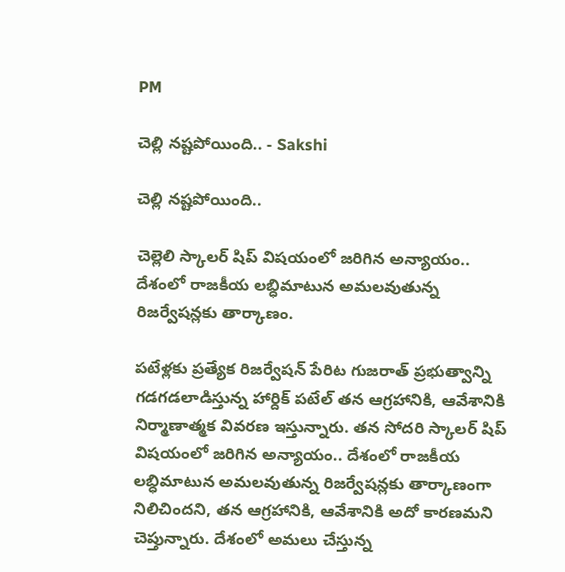PM

చెల్లి నష్టపోయింది.. - Sakshi

చెల్లి నష్టపోయింది..

చెల్లెలి స్కాలర్ షిప్ విషయంలో జరిగిన అన్యాయం.. దేశంలో రాజకీయ లబ్ధిమాటున అమలవుతున్న రిజర్వేషన్లకు తార్కాణం.

పటేళ్లకు ప్రత్యేక రిజర్వేషన్ పేరిట గుజరాత్ ప్రభుత్వాన్ని గడగడలాడిస్తున్న హార్దిక్ పటేల్ తన ఆగ్రహానికి, ఆవేశానికి నిర్మాణాత్మక వివరణ ఇస్తున్నారు. తన సోదరి స్కాలర్ షిప్ విషయంలో జరిగిన అన్యాయం.. దేశంలో రాజకీయ లబ్ధిమాటున అమలవుతున్న రిజర్వేషన్లకు తార్కాణంగా నిలిచిందని, తన ఆగ్రహానికి, ఆవేశానికి అదో కారణమని చెప్తున్నారు. దేశంలో అమలు చేస్తున్న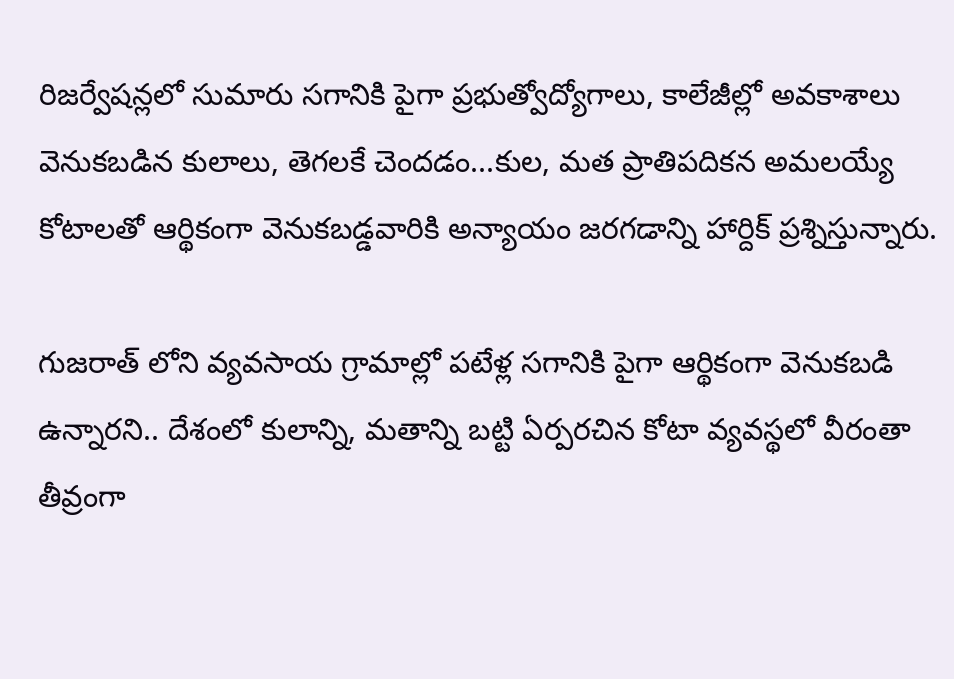రిజర్వేషన్లలో సుమారు సగానికి పైగా ప్రభుత్వోద్యోగాలు, కాలేజీల్లో అవకాశాలు వెనుకబడిన కులాలు, తెగలకే చెందడం...కుల, మత ప్రాతిపదికన అమలయ్యే కోటాలతో ఆర్థికంగా వెనుకబడ్డవారికి అన్యాయం జరగడాన్ని హార్దిక్ ప్రశ్నిస్తున్నారు.

గుజరాత్ లోని వ్యవసాయ గ్రామాల్లో పటేళ్ల సగానికి పైగా ఆర్థికంగా వెనుకబడి ఉన్నారని.. దేశంలో కులాన్ని, మతాన్ని బట్టి ఏర్పరచిన కోటా వ్యవస్థలో వీరంతా తీవ్రంగా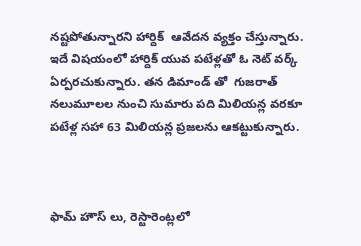నష్టపోతున్నారని హార్దిక్  ఆవేదన వ్యక్తం చేస్తున్నారు. ఇదే విషయంలో హార్దిక్ యువ పటేళ్లతో ఓ నెట్ వర్క్  ఏర్పరచుకున్నారు. తన డిమాండ్ తో  గుజరాత్ నలుమూలల నుంచి సుమారు పది మిలియన్ల వరకూ పటేళ్ల సహా 63 మిలియన్ల ప్రజలను ఆకట్టుకున్నారు.



ఫామ్ హౌస్ లు, రెస్టారెంట్లలో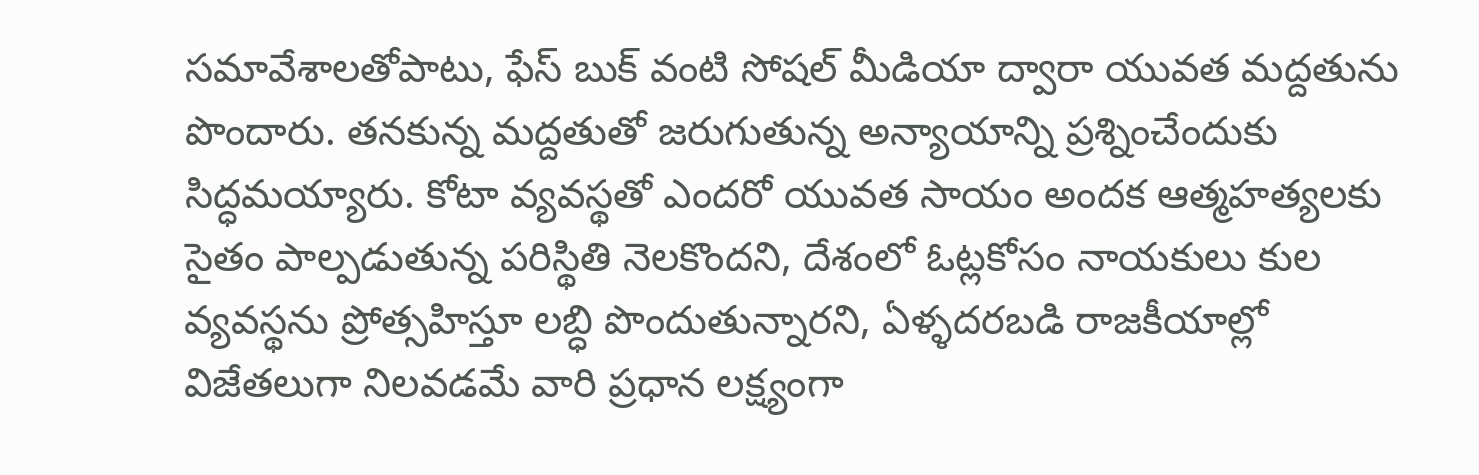సమావేశాలతోపాటు, ఫేస్ బుక్ వంటి సోషల్ మీడియా ద్వారా యువత మద్దతును పొందారు. తనకున్న మద్దతుతో జరుగుతున్న అన్యాయాన్ని ప్రశ్నించేందుకు సిద్ధమయ్యారు. కోటా వ్యవస్థతో ఎందరో యువత సాయం అందక ఆత్మహత్యలకు సైతం పాల్పడుతున్న పరిస్థితి నెలకొందని, దేశంలో ఓట్లకోసం నాయకులు కుల వ్యవస్థను ప్రోత్సహిస్తూ లబ్ధి పొందుతున్నారని, ఏళ్ళదరబడి రాజకీయాల్లో విజేతలుగా నిలవడమే వారి ప్రధాన లక్ష్యంగా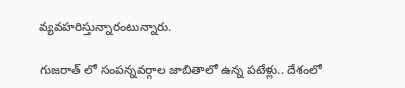వ్యవహరిస్తున్నారంటున్నారు.

గుజరాత్ లో సంపన్నవర్గాల జాబితాలో ఉన్న పటేళ్లు.. దేశంలో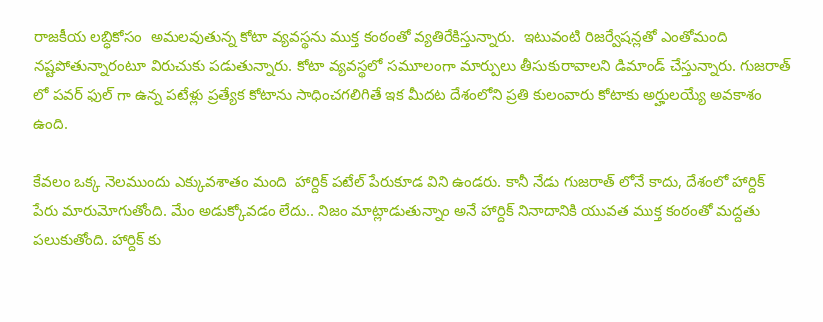రాజకీయ లబ్ధికోసం  అమలవుతున్న కోటా వ్యవస్థను ముక్త కంఠంతో వ్యతిరేకిస్తున్నారు.  ఇటువంటి రిజర్వేషన్లతో ఎంతోమంది నష్టపోతున్నారంటూ విరుచుకు పడుతున్నారు. కోటా వ్యవస్థలో సమూలంగా మార్పులు తీసుకురావాలని డిమాండ్ చేస్తున్నారు. గుజరాత్ లో పవర్ ఫుల్ గా ఉన్న పటేళ్లు ప్రత్యేక కోటాను సాధించగలిగితే ఇక మీదట దేశంలోని ప్రతి కులంవారు కోటాకు అర్హులయ్యే అవకాశం ఉంది.

కేవలం ఒక్క నెలముందు ఎక్కువశాతం మంది  హార్దిక్ పటేల్ పేరుకూడ విని ఉండరు. కానీ నేడు గుజరాత్ లోనే కాదు, దేశంలో హార్దిక్
పేరు మారుమోగుతోంది. మేం అడుక్కోవడం లేదు.. నిజం మాట్లాడుతున్నాం అనే హార్దిక్ నినాదానికి యువత ముక్త కంఠంతో మద్దతు పలుకుతోంది. హార్దిక్ కు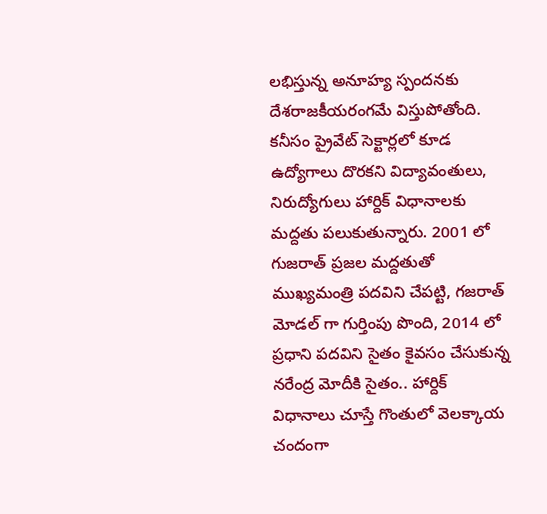లభిస్తున్న అనూహ్య స్పందనకు దేశరాజకీయరంగమే విస్తుపోతోంది. కనీసం ప్రైవేట్ సెక్టార్లలో కూడ ఉద్యోగాలు దొరకని విద్యావంతులు, నిరుద్యోగులు హార్దిక్ విధానాలకు మద్దతు పలుకుతున్నారు. 2001 లో గుజరాత్ ప్రజల మద్దతుతో ముఖ్యమంత్రి పదవిని చేపట్టి, గజరాత్ మోడల్ గా గుర్తింపు పొంది, 2014 లో ప్రధాని పదవిని సైతం కైవసం చేసుకున్న నరేంద్ర మోదీకి సైతం.. హార్దిక్   విధానాలు చూస్తే గొంతులో వెలక్కాయ చందంగా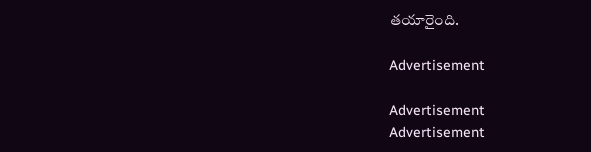తయారైంది.

Advertisement

Advertisement
Advertisement